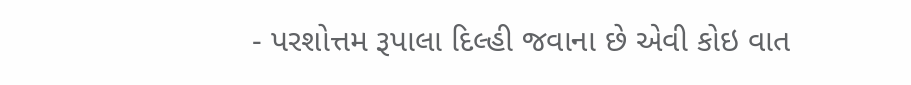- પરશોત્તમ રૂપાલા દિલ્હી જવાના છે એવી કોઇ વાત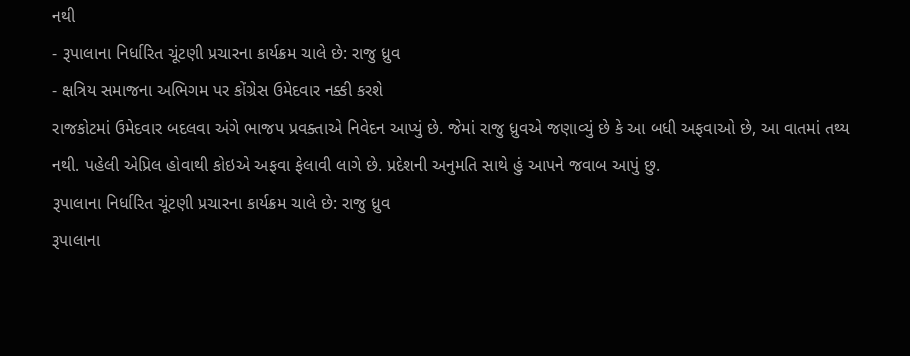નથી
- રૂપાલાના નિર્ધારિત ચૂંટણી પ્રચારના કાર્યક્રમ ચાલે છે: રાજુ ધ્રુવ
- ક્ષત્રિય સમાજના અભિગમ પર કોંગ્રેસ ઉમેદવાર નક્કી કરશે
રાજકોટમાં ઉમેદવાર બદલવા અંગે ભાજપ પ્રવક્તાએ નિવેદન આપ્યું છે. જેમાં રાજુ ધ્રુવએ જણાવ્યું છે કે આ બધી અફવાઓ છે, આ વાતમાં તથ્ય નથી. પહેલી એપ્રિલ હોવાથી કોઇએ અફવા ફેલાવી લાગે છે. પ્રદેશની અનુમતિ સાથે હું આપને જવાબ આપું છુ.
રૂપાલાના નિર્ધારિત ચૂંટણી પ્રચારના કાર્યક્રમ ચાલે છે: રાજુ ધ્રુવ
રૂપાલાના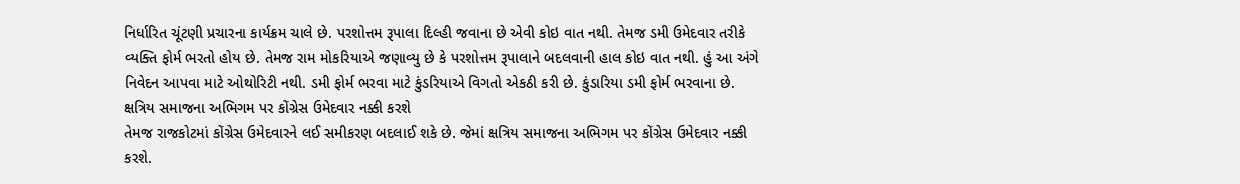નિર્ધારિત ચૂંટણી પ્રચારના કાર્યક્રમ ચાલે છે. પરશોત્તમ રૂપાલા દિલ્હી જવાના છે એવી કોઇ વાત નથી. તેમજ ડમી ઉમેદવાર તરીકે વ્યક્તિ ફોર્મ ભરતો હોય છે. તેમજ રામ મોકરિયાએ જણાવ્યુ છે કે પરશોત્તમ રૂપાલાને બદલવાની હાલ કોઇ વાત નથી. હું આ અંગે નિવેદન આપવા માટે ઓથોરિટી નથી. ડમી ફોર્મ ભરવા માટે કુંડરિયાએ વિગતો એકઠી કરી છે. કુંડારિયા ડમી ફોર્મ ભરવાના છે.
ક્ષત્રિય સમાજના અભિગમ પર કોંગ્રેસ ઉમેદવાર નક્કી કરશે
તેમજ રાજકોટમાં કોંગ્રેસ ઉમેદવારને લઈ સમીકરણ બદલાઈ શકે છે. જેમાં ક્ષત્રિય સમાજના અભિગમ પર કોંગ્રેસ ઉમેદવાર નક્કી કરશે.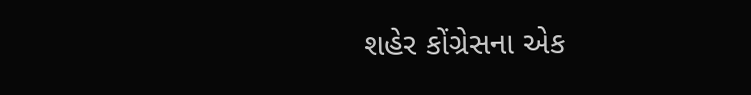શહેર કોંગ્રેસના એક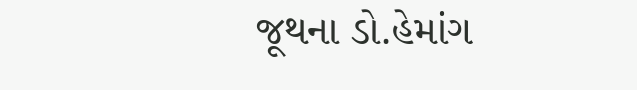જૂથના ડો.હેમાંગ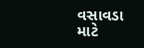વસાવડા માટે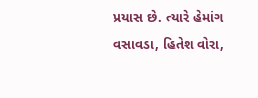પ્રયાસ છે. ત્યારે હેમાંગ વસાવડા, હિતેશ વોરા,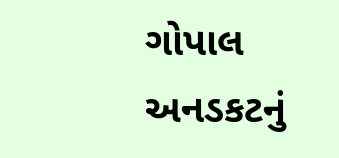ગોપાલ અનડકટનું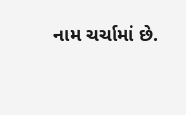નામ ચર્ચામાં છે.